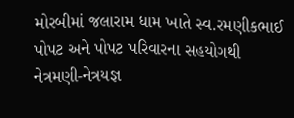મોરબીમાં જલારામ ધામ ખાતે સ્વ.રમણીકભાઈ પોપટ અને પોપટ પરિવારના સહયોગથી નેત્રમણી-નેત્રયજ્ઞ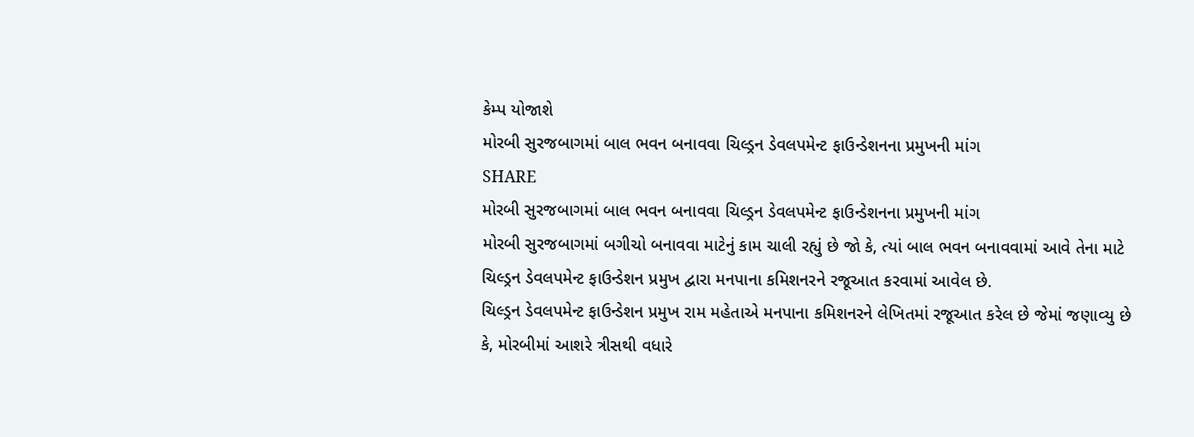કેમ્પ યોજાશે
મોરબી સુરજબાગમાં બાલ ભવન બનાવવા ચિલ્ડ્રન ડેવલપમેન્ટ ફાઉન્ડેશનના પ્રમુખની માંગ
SHARE
મોરબી સુરજબાગમાં બાલ ભવન બનાવવા ચિલ્ડ્રન ડેવલપમેન્ટ ફાઉન્ડેશનના પ્રમુખની માંગ
મોરબી સુરજબાગમાં બગીચો બનાવવા માટેનું કામ ચાલી રહ્યું છે જો કે, ત્યાં બાલ ભવન બનાવવામાં આવે તેના માટે ચિલ્ડ્રન ડેવલપમેન્ટ ફાઉન્ડેશન પ્રમુખ દ્વારા મનપાના કમિશનરને રજૂઆત કરવામાં આવેલ છે.
ચિલ્ડ્રન ડેવલપમેન્ટ ફાઉન્ડેશન પ્રમુખ રામ મહેતાએ મનપાના કમિશનરને લેખિતમાં રજૂઆત કરેલ છે જેમાં જણાવ્યુ છે કે, મોરબીમાં આશરે ત્રીસથી વધારે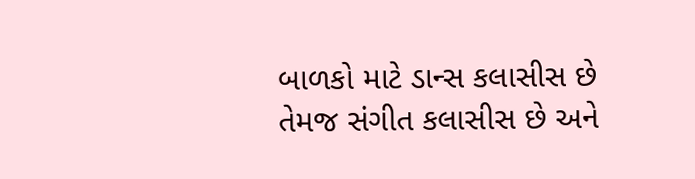બાળકો માટે ડાન્સ કલાસીસ છે તેમજ સંગીત કલાસીસ છે અને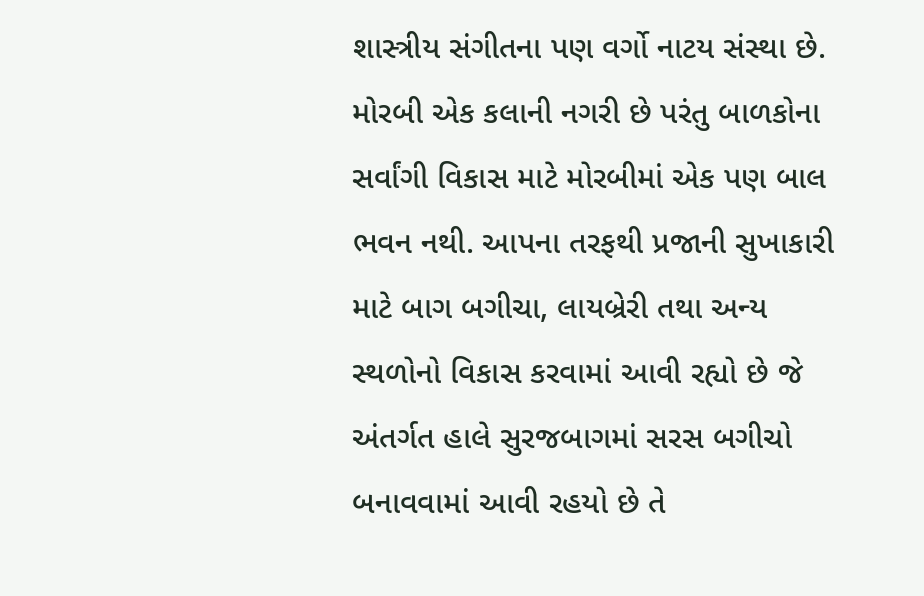શાસ્ત્રીય સંગીતના પણ વર્ગો નાટય સંસ્થા છે. મોરબી એક કલાની નગરી છે પરંતુ બાળકોના સર્વાંગી વિકાસ માટે મોરબીમાં એક પણ બાલ ભવન નથી. આપના તરફથી પ્રજાની સુખાકારી માટે બાગ બગીચા, લાયબ્રેરી તથા અન્ય સ્થળોનો વિકાસ કરવામાં આવી રહ્યો છે જે અંતર્ગત હાલે સુરજબાગમાં સરસ બગીચો બનાવવામાં આવી રહયો છે તે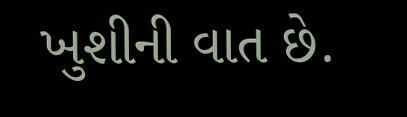ખુશીની વાત છે.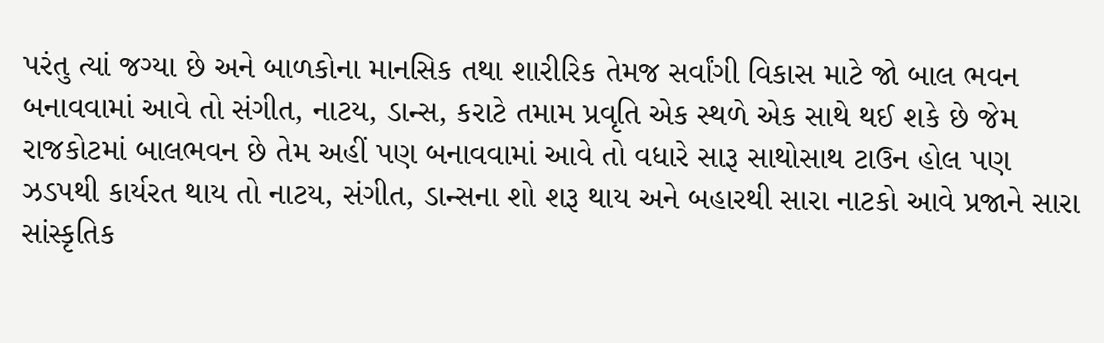પરંતુ ત્યાં જગ્યા છે અને બાળકોના માનસિક તથા શારીરિક તેમજ સર્વાંગી વિકાસ માટે જો બાલ ભવન બનાવવામાં આવે તો સંગીત, નાટય, ડાન્સ, કરાટે તમામ પ્રવૃતિ એક સ્થળે એક સાથે થઈ શકે છે જેમ રાજકોટમાં બાલભવન છે તેમ અહીં પણ બનાવવામાં આવે તો વધારે સારૂ સાથોસાથ ટાઉન હોલ પણ ઝડપથી કાર્યરત થાય તો નાટય, સંગીત, ડાન્સના શો શરૂ થાય અને બહારથી સારા નાટકો આવે પ્રજાને સારા સાંસ્કૃતિક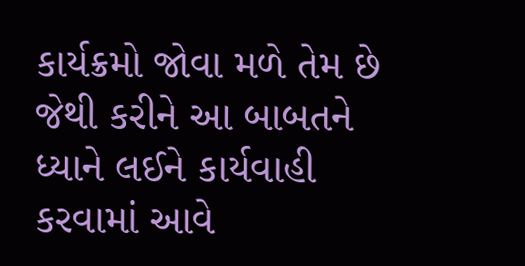કાર્યક્રમો જોવા મળે તેમ છે જેથી કરીને આ બાબતને ધ્યાને લઈને કાર્યવાહી કરવામાં આવે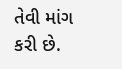તેવી માંગ કરી છે.